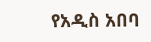የአዲስ አበባ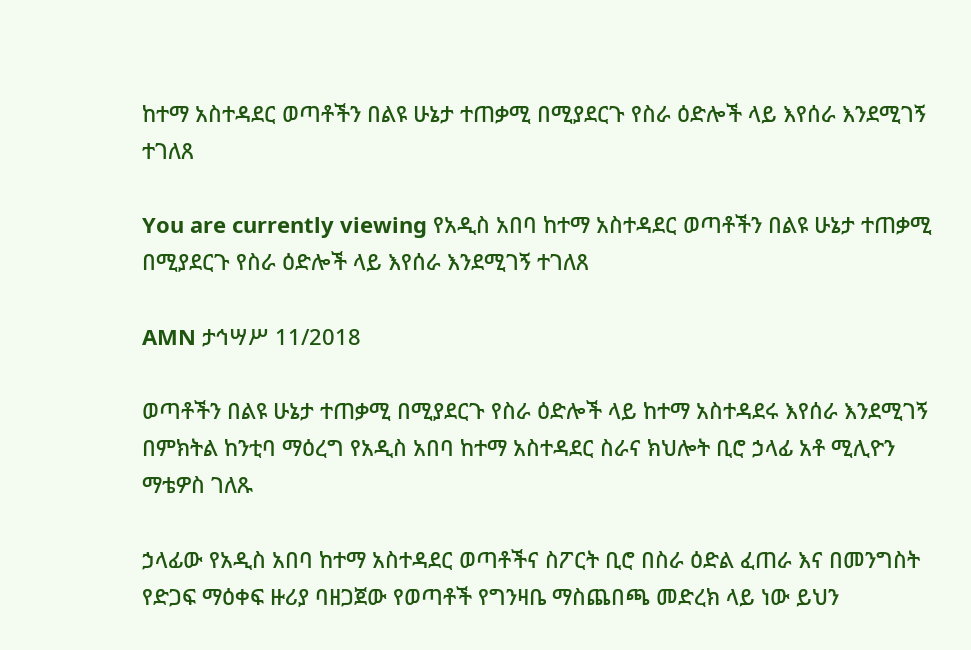ከተማ አስተዳደር ወጣቶችን በልዩ ሁኔታ ተጠቃሚ በሚያደርጉ የስራ ዕድሎች ላይ እየሰራ እንደሚገኝ ተገለጸ

You are currently viewing የአዲስ አበባ ከተማ አስተዳደር ወጣቶችን በልዩ ሁኔታ ተጠቃሚ በሚያደርጉ የስራ ዕድሎች ላይ እየሰራ እንደሚገኝ ተገለጸ

AMN ታኅሣሥ 11/2018

ወጣቶችን በልዩ ሁኔታ ተጠቃሚ በሚያደርጉ የስራ ዕድሎች ላይ ከተማ አስተዳደሩ እየሰራ እንደሚገኝ በምክትል ከንቲባ ማዕረግ የአዲስ አበባ ከተማ አስተዳደር ስራና ክህሎት ቢሮ ኃላፊ አቶ ሚሊዮን ማቴዎስ ገለጹ

ኃላፊው የአዲስ አበባ ከተማ አስተዳደር ወጣቶችና ስፖርት ቢሮ በስራ ዕድል ፈጠራ እና በመንግስት የድጋፍ ማዕቀፍ ዙሪያ ባዘጋጀው የወጣቶች የግንዛቤ ማስጨበጫ መድረክ ላይ ነው ይህን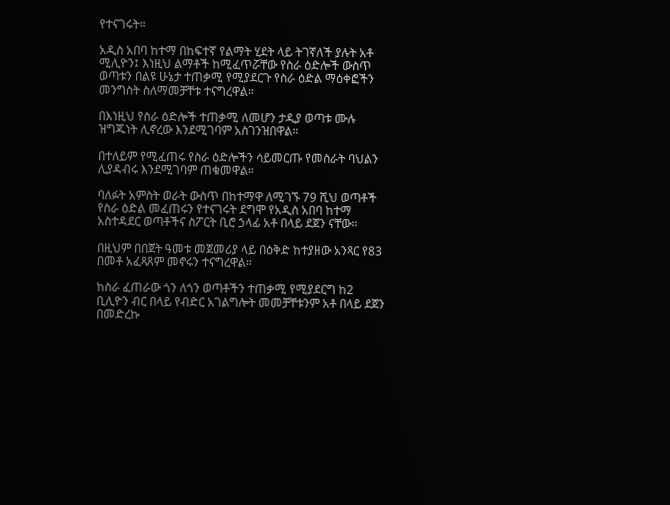የተናገሩት።

አዲስ አበባ ከተማ በከፍተኛ የልማት ሂደት ላይ ትገኛለች ያሉት አቶ ሚሊዮን፤ እነዚህ ልማቶች ከሚፈጥሯቸው የስራ ዕድሎች ውስጥ ወጣቱን በልዩ ሁኔታ ተጠቃሚ የሚያደርጉ የስራ ዕድል ማዕቀፎችን መንግስት ስለማመቻቸቱ ተናግረዋል።

በእነዚህ የስራ ዕድሎች ተጠቃሚ ለመሆን ታዲያ ወጣቱ ሙሉ ዝግጁነት ሊኖረው እንደሚገባም አስገንዝበዋል።

በተለይም የሚፈጠሩ የስራ ዕድሎችን ሳይመርጡ የመስራት ባህልን ሊያዳብሩ እንደሚገባም ጠቁመዋል።

ባለፉት አምስት ወራት ውስጥ በከተማዋ ለሚገኙ 79 ሺህ ወጣቶች የስራ ዕድል መፈጠሩን የተናገሩት ደግሞ የአዲስ አበባ ከተማ አስተዳደር ወጣቶችና ስፖርት ቢሮ ኃላፊ አቶ በላይ ደጀን ናቸው።

በዚህም በበጀት ዓመቱ መጀመሪያ ላይ በዕቅድ ከተያዘው አንጻር የ83 በመቶ አፈጻጸም መኖሩን ተናግረዋል።

ከስራ ፈጠራው ጎን ለጎን ወጣቶችን ተጠቃሚ የሚያደርግ ከ2 ቢሊዮን ብር በላይ የብድር አገልግሎት መመቻቸቱንም አቶ በላይ ደጀን በመድረኩ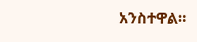አንስተዋል።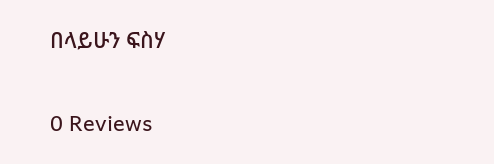በላይሁን ፍስሃ

0 Reviews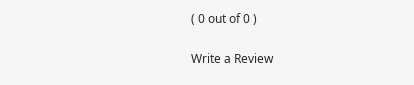( 0 out of 0 )

Write a Review